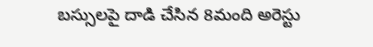బస్సులపై దాడి చేసిన 8మంది అరెస్టు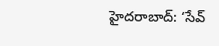హైదరాబాద్‌: ‘సేవ్‌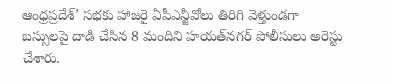ఆంధ్రప్రదేశ్‌’ సభకు హాజరై ఏపీఎన్జీవోలు తిరిగి వెళ్తుండగా బస్సులపై దాడి చేసిన 8 మందిని హయత్‌నగర్‌ పోలీసులు అరెస్టు చేశారు.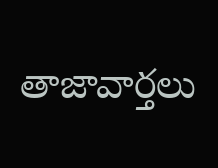తాజావార్తలు